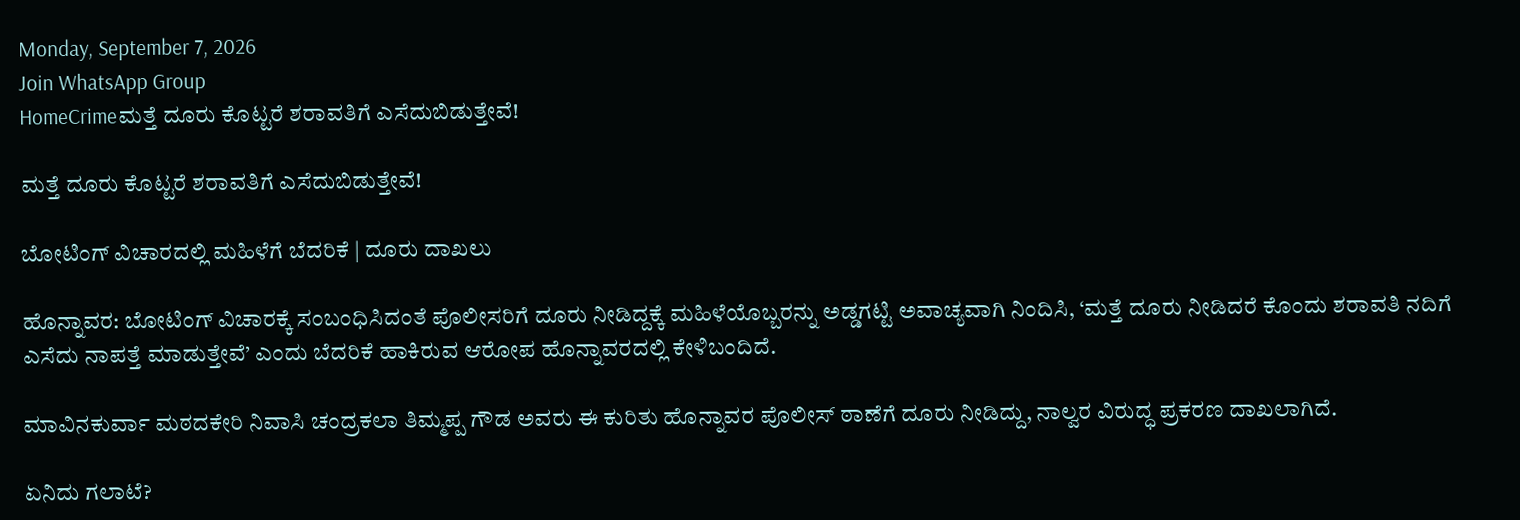Monday, September 7, 2026
Join WhatsApp Group
HomeCrimeಮತ್ತೆ ದೂರು ಕೊಟ್ಟರೆ ಶರಾವತಿಗೆ ಎಸೆದುಬಿಡುತ್ತೇವೆ!

ಮತ್ತೆ ದೂರು ಕೊಟ್ಟರೆ ಶರಾವತಿಗೆ ಎಸೆದುಬಿಡುತ್ತೇವೆ!

ಬೋಟಿಂಗ್‌ ವಿಚಾರದಲ್ಲಿ ಮಹಿಳೆಗೆ ಬೆದರಿಕೆ | ದೂರು ದಾಖಲು

ಹೊನ್ನಾವರ: ಬೋಟಿಂಗ್ ವಿಚಾರಕ್ಕೆ ಸಂಬಂಧಿಸಿದಂತೆ ಪೊಲೀಸರಿಗೆ ದೂರು ನೀಡಿದ್ದಕ್ಕೆ ಮಹಿಳೆಯೊಬ್ಬರನ್ನು ಅಡ್ಡಗಟ್ಟಿ ಅವಾಚ್ಯವಾಗಿ ನಿಂದಿಸಿ, ‘ಮತ್ತೆ ದೂರು ನೀಡಿದರೆ ಕೊಂದು ಶರಾವತಿ ನದಿಗೆ ಎಸೆದು ನಾಪತ್ತೆ ಮಾಡುತ್ತೇವೆ’ ಎಂದು ಬೆದರಿಕೆ ಹಾಕಿರುವ ಆರೋಪ ಹೊನ್ನಾವರದಲ್ಲಿ ಕೇಳಿಬಂದಿದೆ.

ಮಾವಿನಕುರ್ವಾ ಮಠದಕೇರಿ ನಿವಾಸಿ ಚಂದ್ರಕಲಾ ತಿಮ್ಮಪ್ಪ ಗೌಡ ಅವರು ಈ ಕುರಿತು ಹೊನ್ನಾವರ ಪೊಲೀಸ್ ಠಾಣೆಗೆ ದೂರು ನೀಡಿದ್ದು, ನಾಲ್ವರ ವಿರುದ್ಧ ಪ್ರಕರಣ ದಾಖಲಾಗಿದೆ.

ಏನಿದು ಗಲಾಟೆ?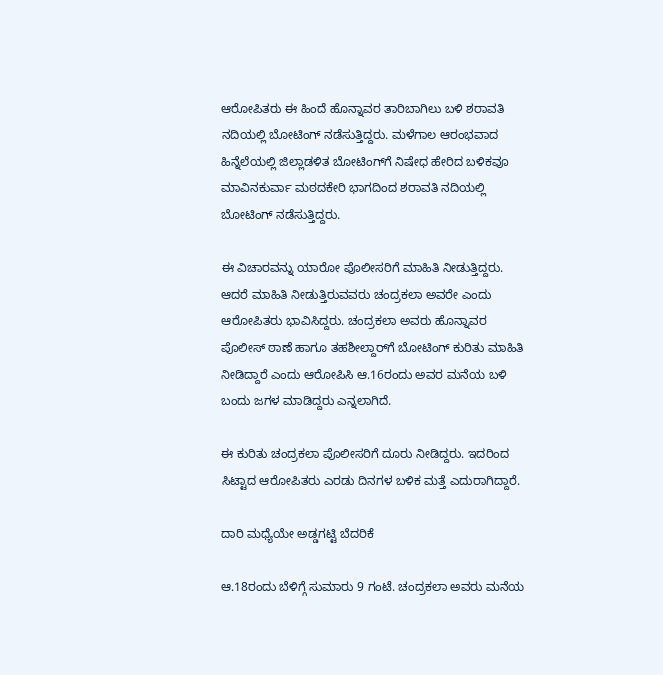ಆರೋಪಿತರು ಈ ಹಿಂದೆ ಹೊನ್ನಾವರ ತಾರಿಬಾಗಿಲು ಬಳಿ ಶರಾವತಿ ನದಿಯಲ್ಲಿ ಬೋಟಿಂಗ್ ನಡೆಸುತ್ತಿದ್ದರು. ಮಳೆಗಾಲ ಆರಂಭವಾದ ಹಿನ್ನೆಲೆಯಲ್ಲಿ ಜಿಲ್ಲಾಡಳಿತ ಬೋಟಿಂಗ್‌ಗೆ ನಿಷೇಧ ಹೇರಿದ ಬಳಿಕವೂ ಮಾವಿನಕುರ್ವಾ ಮಠದಕೇರಿ ಭಾಗದಿಂದ ಶರಾವತಿ ನದಿಯಲ್ಲಿ ಬೋಟಿಂಗ್ ನಡೆಸುತ್ತಿದ್ದರು.

ಈ ವಿಚಾರವನ್ನು ಯಾರೋ ಪೊಲೀಸರಿಗೆ ಮಾಹಿತಿ ನೀಡುತ್ತಿದ್ದರು. ಆದರೆ ಮಾಹಿತಿ ನೀಡುತ್ತಿರುವವರು ಚಂದ್ರಕಲಾ ಅವರೇ ಎಂದು ಆರೋಪಿತರು ಭಾವಿಸಿದ್ದರು. ಚಂದ್ರಕಲಾ ಅವರು ಹೊನ್ನಾವರ ಪೊಲೀಸ್ ಠಾಣೆ ಹಾಗೂ ತಹಶೀಲ್ದಾರ್‌ಗೆ ಬೋಟಿಂಗ್ ಕುರಿತು ಮಾಹಿತಿ ನೀಡಿದ್ದಾರೆ ಎಂದು ಆರೋಪಿಸಿ ಆ.16ರಂದು ಅವರ ಮನೆಯ ಬಳಿ ಬಂದು ಜಗಳ ಮಾಡಿದ್ದರು ಎನ್ನಲಾಗಿದೆ.

ಈ ಕುರಿತು ಚಂದ್ರಕಲಾ ಪೊಲೀಸರಿಗೆ ದೂರು ನೀಡಿದ್ದರು. ಇದರಿಂದ ಸಿಟ್ಟಾದ ಆರೋಪಿತರು ಎರಡು ದಿನಗಳ ಬಳಿಕ ಮತ್ತೆ ಎದುರಾಗಿದ್ದಾರೆ.

ದಾರಿ ಮಧ್ಯೆಯೇ ಅಡ್ಡಗಟ್ಟಿ ಬೆದರಿಕೆ

ಆ.18ರಂದು ಬೆಳಿಗ್ಗೆ ಸುಮಾರು 9 ಗಂಟೆ. ಚಂದ್ರಕಲಾ ಅವರು ಮನೆಯ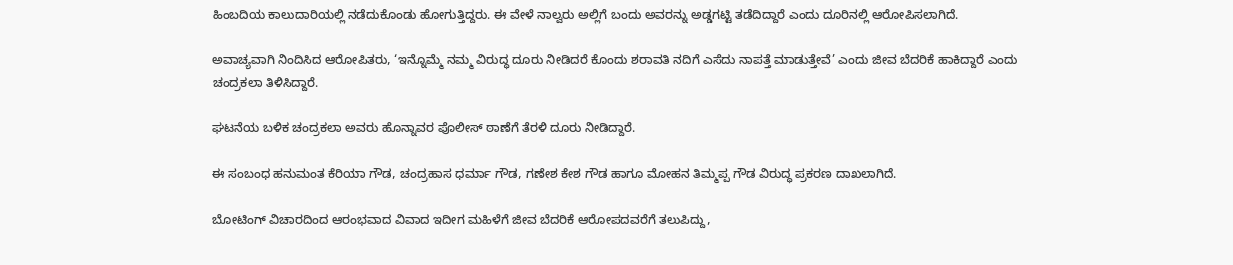ಹಿಂಬದಿಯ ಕಾಲುದಾರಿಯಲ್ಲಿ ನಡೆದುಕೊಂಡು ಹೋಗುತ್ತಿದ್ದರು. ಈ ವೇಳೆ ನಾಲ್ವರು ಅಲ್ಲಿಗೆ ಬಂದು ಅವರನ್ನು ಅಡ್ಡಗಟ್ಟಿ ತಡೆದಿದ್ದಾರೆ ಎಂದು ದೂರಿನಲ್ಲಿ ಆರೋಪಿಸಲಾಗಿದೆ.

ಅವಾಚ್ಯವಾಗಿ ನಿಂದಿಸಿದ ಆರೋಪಿತರು, ‘ಇನ್ನೊಮ್ಮೆ ನಮ್ಮ ವಿರುದ್ಧ ದೂರು ನೀಡಿದರೆ ಕೊಂದು ಶರಾವತಿ ನದಿಗೆ ಎಸೆದು ನಾಪತ್ತೆ ಮಾಡುತ್ತೇವೆ’ ಎಂದು ಜೀವ ಬೆದರಿಕೆ ಹಾಕಿದ್ದಾರೆ ಎಂದು ಚಂದ್ರಕಲಾ ತಿಳಿಸಿದ್ದಾರೆ.

ಘಟನೆಯ ಬಳಿಕ ಚಂದ್ರಕಲಾ ಅವರು ಹೊನ್ನಾವರ ಪೊಲೀಸ್ ಠಾಣೆಗೆ ತೆರಳಿ ದೂರು ನೀಡಿದ್ದಾರೆ.

ಈ ಸಂಬಂಧ ಹನುಮಂತ ಕೆರಿಯಾ ಗೌಡ, ಚಂದ್ರಹಾಸ ಧರ್ಮಾ ಗೌಡ, ಗಣೇಶ ಕೇಶ ಗೌಡ ಹಾಗೂ ಮೋಹನ ತಿಮ್ಮಪ್ಪ ಗೌಡ ವಿರುದ್ಧ ಪ್ರಕರಣ ದಾಖಲಾಗಿದೆ.

ಬೋಟಿಂಗ್ ವಿಚಾರದಿಂದ ಆರಂಭವಾದ ವಿವಾದ ಇದೀಗ ಮಹಿಳೆಗೆ ಜೀವ ಬೆದರಿಕೆ ಆರೋಪದವರೆಗೆ ತಲುಪಿದ್ದು,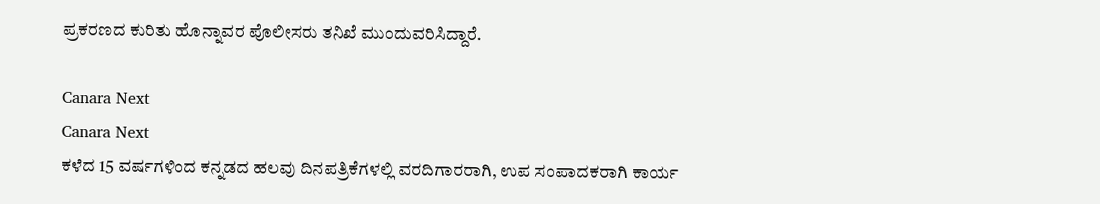ಪ್ರಕರಣದ ಕುರಿತು ಹೊನ್ನಾವರ ಪೊಲೀಸರು ತನಿಖೆ ಮುಂದುವರಿಸಿದ್ದಾರೆ.

Canara Next
Canara Next
ಕಳೆದ 15 ವರ್ಷಗಳಿಂದ ಕನ್ನಡದ ಹಲವು ದಿನಪತ್ರಿಕೆಗಳಲ್ಲಿ ವರದಿಗಾರರಾಗಿ, ಉಪ ಸಂಪಾದಕರಾಗಿ ಕಾರ್ಯ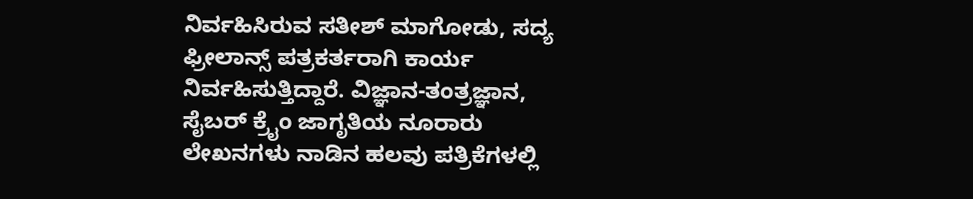ನಿರ್ವಹಿಸಿರುವ ಸತೀಶ್‌ ಮಾಗೋಡು, ಸದ್ಯ ಫ್ರೀಲಾನ್ಸ್‌ ಪತ್ರಕರ್ತರಾಗಿ ಕಾರ್ಯ ನಿರ್ವಹಿಸುತ್ತಿದ್ದಾರೆ. ವಿಜ್ಞಾನ-ತಂತ್ರಜ್ಞಾನ, ಸೈಬರ್‌ ಕ್ರೈಂ ಜಾಗೃತಿಯ ನೂರಾರು ಲೇಖನಗಳು ನಾಡಿನ ಹಲವು ಪತ್ರಿಕೆಗಳಲ್ಲಿ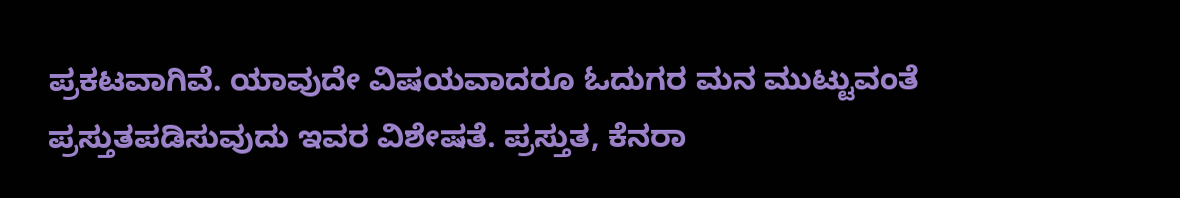ಪ್ರಕಟವಾಗಿವೆ. ಯಾವುದೇ ವಿಷಯವಾದರೂ ಓದುಗರ ಮನ ಮುಟ್ಟುವಂತೆ ಪ್ರಸ್ತುತಪಡಿಸುವುದು ಇವರ ವಿಶೇಷತೆ. ಪ್ರಸ್ತುತ, ಕೆನರಾ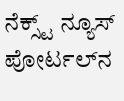ನೆಕ್ಸ್ಟ್‌ ನ್ಯೂಸ್‌ ಪೋರ್ಟಲ್‌ನ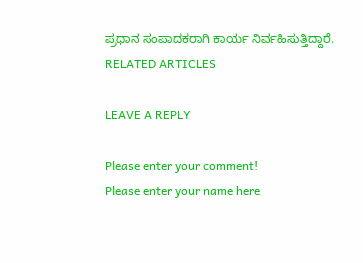ಪ್ರಧಾನ ಸಂಪಾದಕರಾಗಿ ಕಾರ್ಯ ನಿರ್ವಹಿಸುತ್ತಿದ್ದಾರೆ.
RELATED ARTICLES

LEAVE A REPLY

Please enter your comment!
Please enter your name here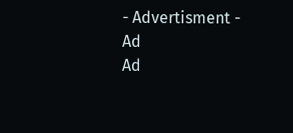- Advertisment -
Ad
Ad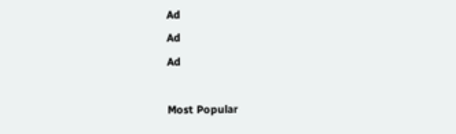Ad
Ad
Ad

Most Popular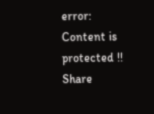error: Content is protected !!
Share